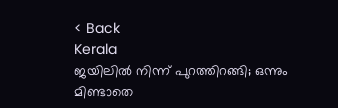< Back
Kerala
ജയിലില്‍ നിന്ന് പുറത്തിറങ്ങി; ഒന്നും മിണ്ടാതെ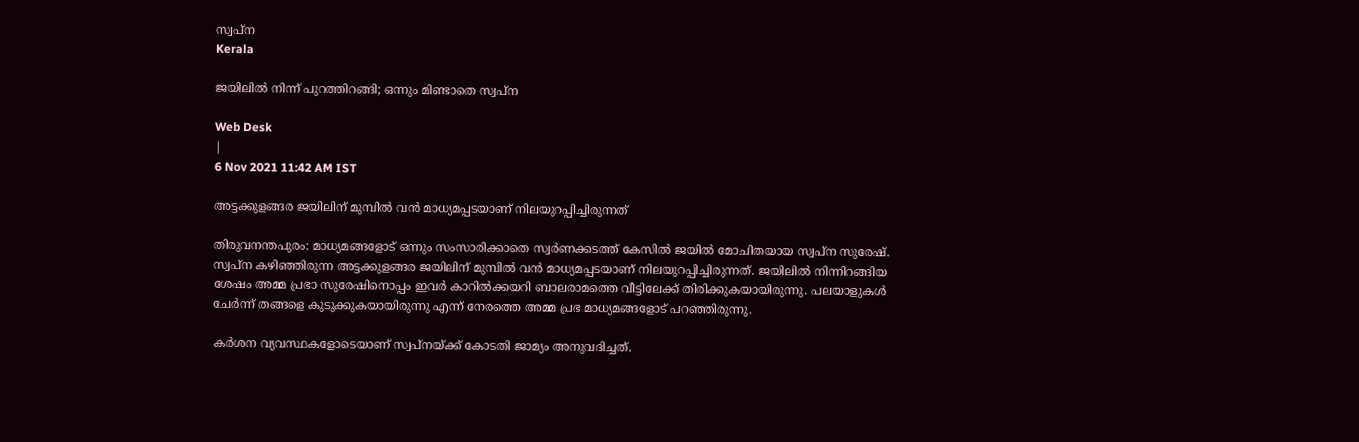സ്വപ്ന
Kerala

ജയിലില്‍ നിന്ന് പുറത്തിറങ്ങി; ഒന്നും മിണ്ടാതെ സ്വപ്ന

Web Desk
|
6 Nov 2021 11:42 AM IST

അട്ടക്കുളങ്ങര ജയിലിന് മുമ്പിൽ വൻ മാധ്യമപ്പടയാണ് നിലയുറപ്പിച്ചിരുന്നത്

തിരുവനന്തപുരം: മാധ്യമങ്ങളോട് ഒന്നും സംസാരിക്കാതെ സ്വർണക്കടത്ത് കേസിൽ ജയിൽ മോചിതയായ സ്വപ്‌ന സുരേഷ്. സ്വപ്‌ന കഴിഞ്ഞിരുന്ന അട്ടക്കുളങ്ങര ജയിലിന് മുമ്പിൽ വൻ മാധ്യമപ്പടയാണ് നിലയുറപ്പിച്ചിരുന്നത്. ജയിലിൽ നിന്നിറങ്ങിയ ശേഷം അമ്മ പ്രഭാ സുരേഷിനൊപ്പം ഇവർ കാറിൽക്കയറി ബാലരാമത്തെ വീട്ടിലേക്ക് തിരിക്കുകയായിരുന്നു. പലയാളുകൾ ചേർന്ന് തങ്ങളെ കുടുക്കുകയായിരുന്നു എന്ന് നേരത്തെ അമ്മ പ്രഭ മാധ്യമങ്ങളോട് പറഞ്ഞിരുന്നു.

കർശന വ്യവസ്ഥകളോടെയാണ് സ്വപ്‌നയ്ക്ക് കോടതി ജാമ്യം അനുവദിച്ചത്.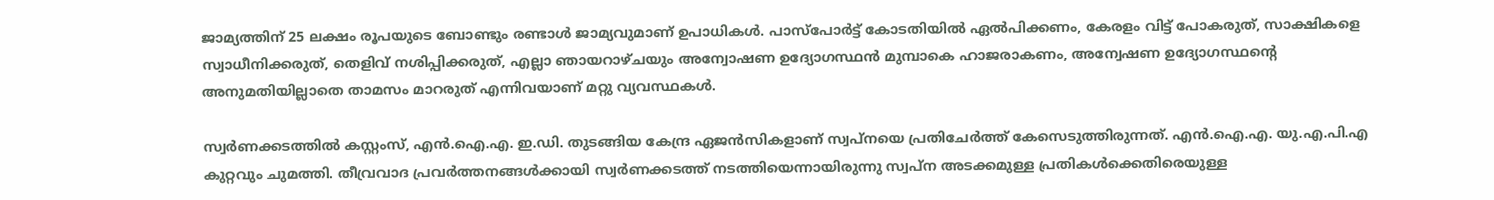ജാമ്യത്തിന് 25 ലക്ഷം രൂപയുടെ ബോണ്ടും രണ്ടാൾ ജാമ്യവുമാണ് ഉപാധികൾ. പാസ്‌പോർട്ട് കോടതിയിൽ ഏൽപിക്കണം, കേരളം വിട്ട് പോകരുത്, സാക്ഷികളെ സ്വാധീനിക്കരുത്, തെളിവ് നശിപ്പിക്കരുത്, എല്ലാ ഞായറാഴ്ചയും അന്വോഷണ ഉദ്യോഗസ്ഥൻ മുമ്പാകെ ഹാജരാകണം, അന്വേഷണ ഉദ്യോഗസ്ഥന്റെ അനുമതിയില്ലാതെ താമസം മാറരുത് എന്നിവയാണ് മറ്റു വ്യവസ്ഥകൾ.

സ്വർണക്കടത്തിൽ കസ്റ്റംസ്, എൻ.ഐ.എ. ഇ.ഡി. തുടങ്ങിയ കേന്ദ്ര ഏജൻസികളാണ് സ്വപ്‌നയെ പ്രതിചേർത്ത് കേസെടുത്തിരുന്നത്. എൻ.ഐ.എ. യു.എ.പി.എ കുറ്റവും ചുമത്തി. തീവ്രവാദ പ്രവർത്തനങ്ങൾക്കായി സ്വർണക്കടത്ത് നടത്തിയെന്നായിരുന്നു സ്വപ്ന അടക്കമുള്ള പ്രതികൾക്കെതിരെയുള്ള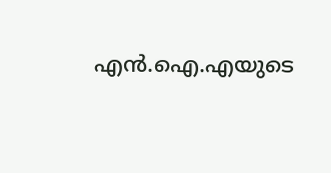എൻ.ഐ.എയുടെ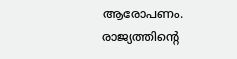ആരോപണം. രാജ്യത്തിന്റെ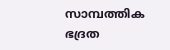സാമ്പത്തിക ഭദ്രത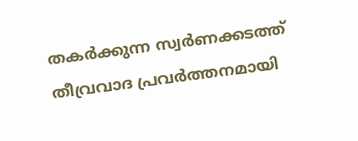തകർക്കുന്ന സ്വർണക്കടത്ത് തീവ്രവാദ പ്രവർത്തനമായി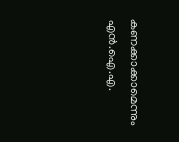കണക്കാക്കാമെന്നും എൻ.ഐ.എ.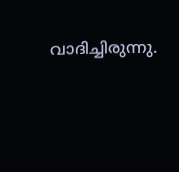വാദിച്ചിരുന്നു.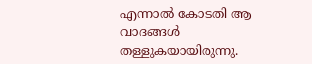എന്നാൽ കോടതി ആ വാദങ്ങൾ തള്ളുകയായിരുന്നു.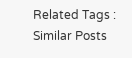Related Tags :
Similar Posts